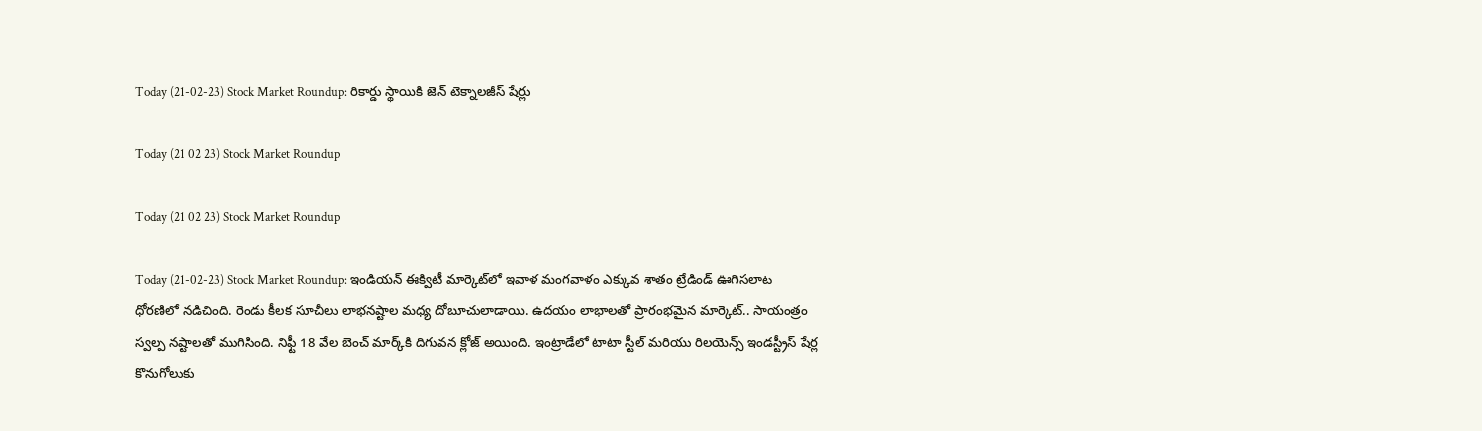Today (21-02-23) Stock Market Roundup: రికార్డు స్థాయికి జెన్‌ టెక్నాలజీస్‌ షేర్లు

Today (21 02 23) Stock Market Roundup

Today (21 02 23) Stock Market Roundup

Today (21-02-23) Stock Market Roundup: ఇండియన్‌ ఈక్విటీ మార్కెట్‌లో ఇవాళ మంగవాళం ఎక్కువ శాతం ట్రేడిండ్‌ ఊగిసలాట ధోరణిలో నడిచింది. రెండు కీలక సూచీలు లాభనష్టాల మధ్య దోబూచులాడాయి. ఉదయం లాభాలతో ప్రారంభమైన మార్కెట్‌.. సాయంత్రం స్వల్ప నష్టాలతో ముగిసింది. నిఫ్టీ 18 వేల బెంచ్‌ మార్క్‌కి దిగువన క్లోజ్‌ అయింది. ఇంట్రాడేలో టాటా స్టీల్‌ మరియు రిలయెన్స్‌ ఇండస్ట్రీస్‌ షేర్ల కొనుగోలుకు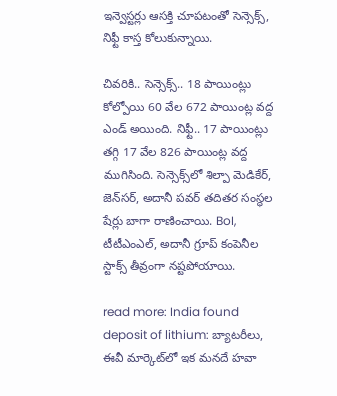ఇన్వెస్టర్లు ఆసక్తి చూపటంతో సెన్సెక్స్‌, నిఫ్టీ కాస్త కోలుకున్నాయి.

చివరికి.. సెన్సెక్స్‌.. 18 పాయింట్లు కోల్పోయి 60 వేల 672 పాయింట్ల వద్ద ఎండ్‌ అయింది. నిఫ్టీ.. 17 పాయింట్లు తగ్గి 17 వేల 826 పాయింట్ల వద్ద ముగిసింది. సెన్సెక్స్‌లో శిల్పా మెడికేర్‌, జెన్‌సర్‌, అదానీ పవర్‌ తదితర సంస్థల షేర్లు బాగా రాణించాయి. BoI, టీటీఎంఎల్‌, అదానీ గ్రూప్‌ కంపెనీల స్టాక్స్‌ తీవ్రంగా నష్టపోయాయి.

read more: India found deposit of lithium: బ్యాటరీలు, ఈవీ మార్కెట్‌లో ఇక మనదే హవా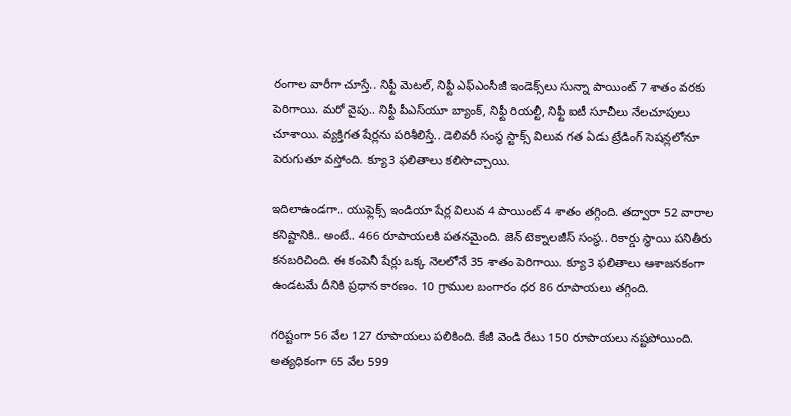రంగాల వారీగా చూస్తే.. నిఫ్టీ మెటల్‌, నిఫ్టీ ఎఫ్‌ఎంసీజీ ఇండెక్స్‌లు సున్నా పాయింట్‌ 7 శాతం వరకు పెరిగాయి. మరో వైపు.. నిఫ్టీ పీఎస్‌యూ బ్యాంక్‌, నిఫ్టీ రియల్టీ, నిఫ్టీ ఐటీ సూచీలు నేలచూపులు చూశాయి. వ్యక్తిగత షేర్లను పరిశీలిస్తే.. డెలివరీ సంస్థ స్టాక్స్‌ విలువ గత ఏడు ట్రేడింగ్‌ సెషన్లలోనూ పెరుగుతూ వస్తోంది. క్యూ3 ఫలితాలు కలిసొచ్చాయి.

ఇదిలాఉండగా.. యుఫ్లెక్స్ ఇండియా షేర్ల విలువ 4 పాయింట్‌ 4 శాతం తగ్గింది. తద్వారా 52 వారాల కనిష్టానికి.. అంటే.. 466 రూపాయలకి పతనమైంది. జెన్‌ టెక్నాలజీస్‌ సంస్థ.. రికార్డు స్థాయి పనితీరు కనబరిచింది. ఈ కంపెనీ షేర్లు ఒక్క నెలలోనే 35 శాతం పెరిగాయి. క్యూ3 ఫలితాలు ఆశాజనకంగా ఉండటమే దీనికి ప్రధాన కారణం. 10 గ్రాముల బంగారం ధర 86 రూపాయలు తగ్గింది.

గరిష్టంగా 56 వేల 127 రూపాయలు పలికింది. కేజీ వెండి రేటు 150 రూపాయలు నష్టపోయింది. అత్యధికంగా 65 వేల 599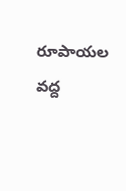రూపాయల వద్ద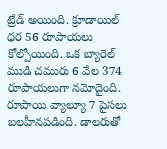ట్రేడ్‌ అయింది. క్రూడాయిల్‌ ధర 56 రూపాయలు కోల్పోయింది. ఒక బ్యారెల్‌ ముడి చమురు 6 వేల 374 రూపాయలుగా నమోదైంది. రూపాయి వ్యాల్యూ 7 పైసలు బలహీనపడింది. డాలరుతో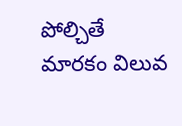పోల్చితే మారకం విలువ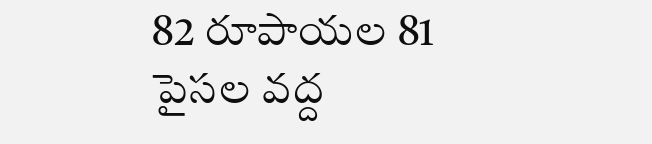82 రూపాయల 81 పైసల వద్ద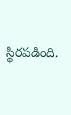స్థిరపడింది.